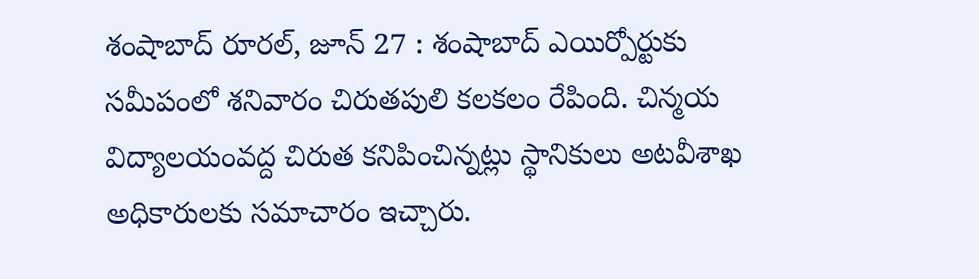శంషాబాద్ రూరల్, జూన్ 27 : శంషాబాద్ ఎయిర్పోర్టుకు సమీపంలో శనివారం చిరుతపులి కలకలం రేపింది. చిన్మయ విద్యాలయంవద్ద చిరుత కనిపించిన్నట్లు స్థానికులు అటవీశాఖ అధికారులకు సమాచారం ఇచ్చారు.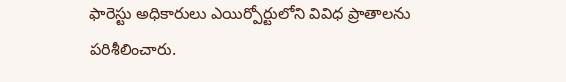ఫారెస్టు అధికారులు ఎయిర్పోర్టులోని వివిధ ప్రాతాలను పరిశీలించారు.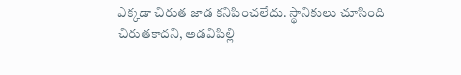ఎక్కడా చిరుత జాడ కనిపించలేదు. స్థానికులు చూసింది చిరుతకాదని, అడవిపిల్లి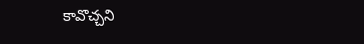కావొచ్చని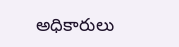అధికారులు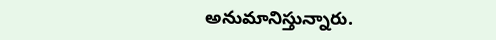అనుమానిస్తున్నారు.